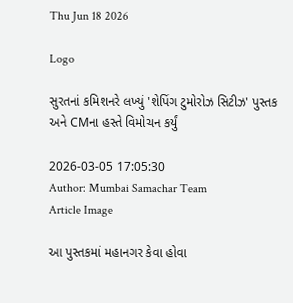Thu Jun 18 2026

Logo

સુરતનાં કમિશનરે લખ્યું 'શેપિંગ ટુમોરોઝ સિટીઝ' પુસ્તક અને CMના હસ્તે વિમોચન કર્યું

2026-03-05 17:05:30
Author: Mumbai Samachar Team
Article Image

આ પુસ્તકમાં મહાનગર કેવા હોવા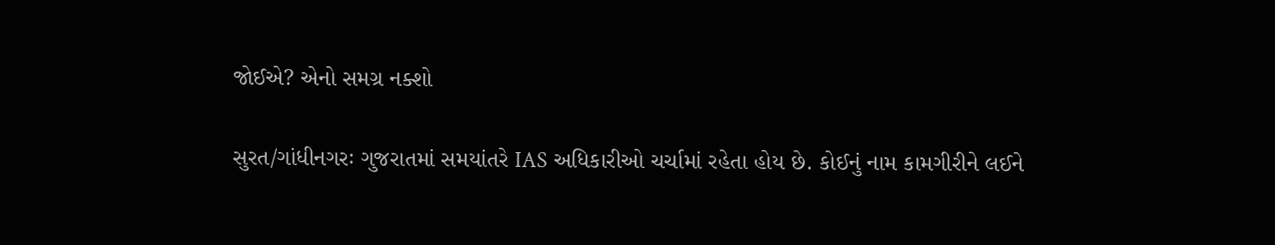જોઈએ? એનો સમગ્ર નક્શો

સુરત/ગાંધીનગરઃ ગુજરાતમાં સમયાંતરે IAS અધિકારીઓ ચર્ચામાં રહેતા હોય છે. કોઈનું નામ કામગીરીને લઈને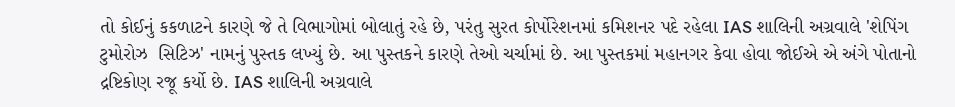તો કોઈનું કકળાટને કારણે જે તે વિભાગોમાં બોલાતું રહે છે, પરંતુ સુરત કોર્પોરેશનમાં કમિશનર પદે રહેલા IAS શાલિની અગ્રવાલે 'શેપિંગ ટુમોરોઝ  સિટિઝ' નામનું પુસ્તક લખ્યું છે. આ પુસ્તકને કારણે તેઓ ચર્ચામાં છે. આ પુસ્તકમાં મહાનગર કેવા હોવા જોઈએ એ અંગે પોતાનો દ્રષ્ટિકોણ રજૂ કર્યો છે. IAS શાલિની અગ્રવાલે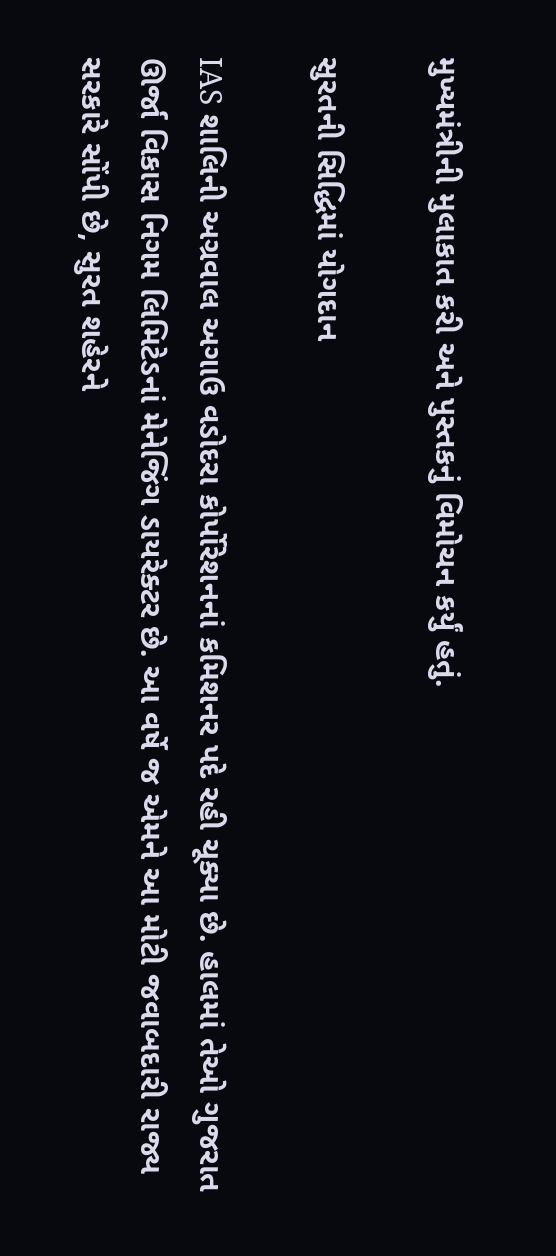મુખ્યમંત્રીની મુલાકાત કરી અને પુસ્તકનું વિમોચન કર્યું હતું.

સુરતની સિદ્ધિમાં યોગદાન

IAS શાલિની અગ્રવાલ અગાઉ વડોદરા કોર્પોરેશનનાં કમિશનર પદે રહી ચૂક્યા છે. હાલમાં તેઓ ગુજરાત ઊર્જા વિકાસ નિગમ લિમિટેડનાં મેનેજિંગ ડાયરેક્ટર છે. આ વર્ષે જ એમને આ મોટી જવાબદારી રાજ્ય સરકારે સોંપી છે, સુરત શહેરને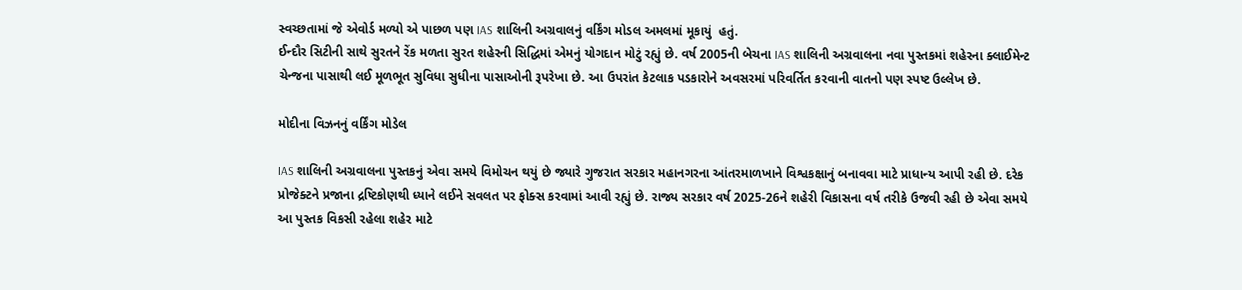સ્વચ્છતામાં જે એવોર્ડ મળ્યો એ પાછળ પણ IAS શાલિની અગ્રવાલનું વર્કિંગ મોડલ અમલમાં મૂકાયું  હતું.
ઈન્દૌર સિટીની સાથે સુરતને રેંક મળતા સુરત શહેરની સિદ્ધિમાં એમનું યોગદાન મોટું રહ્યું છે. વર્ષ 2005ની બેચના IAS શાલિની અગ્રવાલના નવા પુસ્તકમાં શહેરના ક્લાઈમેન્ટ ચેન્જના પાસાથી લઈ મૂળભૂત સુવિધા સુધીના પાસાઓની રૂપરેખા છે. આ ઉપરાંત કેટલાક પડકારોને અવસરમાં પરિવર્તિત કરવાની વાતનો પણ સ્પષ્ટ ઉલ્લેખ છે.

મોદીના વિઝનનું વર્કિંગ મોડેલ

IAS શાલિની અગ્રવાલના પુસ્તકનું એવા સમયે વિમોચન થયું છે જ્યારે ગુજરાત સરકાર મહાનગરના આંતરમાળખાને વિશ્વકક્ષાનું બનાવવા માટે પ્રાધાન્ય આપી રહી છે. દરેક પ્રોજેક્ટને પ્રજાના દ્રષ્ટિકોણથી ધ્યાને લઈને સવલત પર ફોક્સ કરવામાં આવી રહ્યું છે. રાજ્ય સરકાર વર્ષ 2025-26ને શહેરી વિકાસના વર્ષ તરીકે ઉજવી રહી છે એવા સમયે આ પુસ્તક વિકસી રહેલા શહેર માટે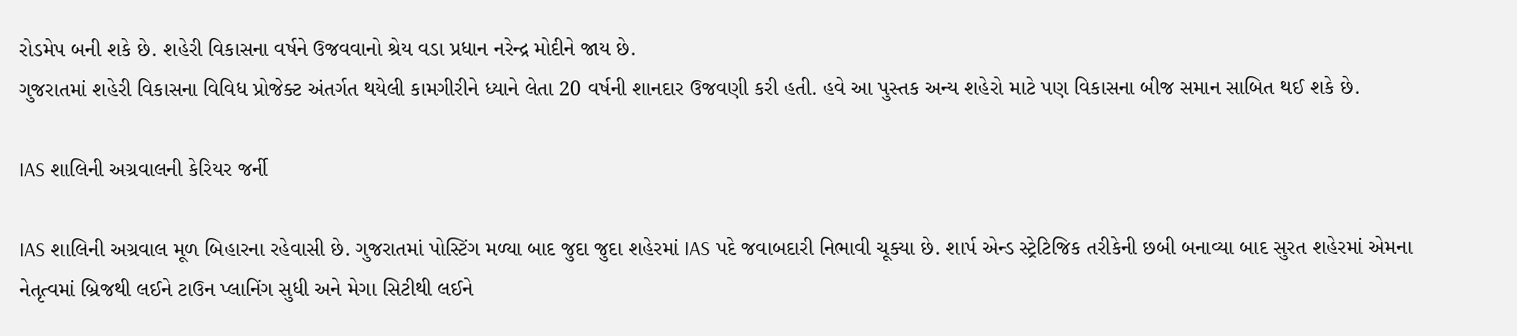રોડમેપ બની શકે છે. શહેરી વિકાસના વર્ષને ઉજવવાનો શ્રેય વડા પ્રધાન નરેન્દ્ર મોદીને જાય છે.
ગુજરાતમાં શહેરી વિકાસના વિવિધ પ્રોજેક્ટ અંતર્ગત થયેલી કામગીરીને ધ્યાને લેતા 20 વર્ષની શાનદાર ઉજવણી કરી હતી. હવે આ પુસ્તક અન્ય શહેરો માટે પણ વિકાસના બીજ સમાન સાબિત થઈ શકે છે.

IAS શાલિની અગ્રવાલની કેરિયર જર્ની

IAS શાલિની અગ્રવાલ મૂળ બિહારના રહેવાસી છે. ગુજરાતમાં પોસ્ટિંગ મળ્યા બાદ જુદા જુદા શહેરમાં IAS પદે જવાબદારી નિભાવી ચૂક્યા છે. શાર્પ એન્ડ સ્ટ્રેટિજિક તરીકેની છબી બનાવ્યા બાદ સુરત શહેરમાં એમના નેતૃત્વમાં બ્રિજથી લઈને ટાઉન પ્લાનિંગ સુધી અને મેગા સિટીથી લઈને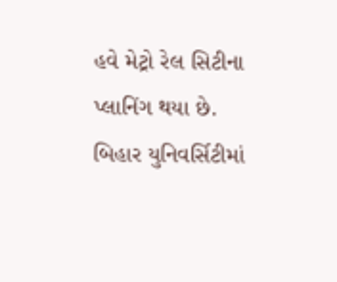હવે મેટ્રો રેલ સિટીના પ્લાનિંગ થયા છે. બિહાર યુનિવર્સિટીમાં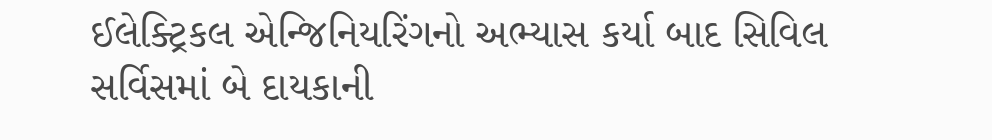ઈલેક્ટ્રિકલ એન્જિનિયરિંગનો અભ્યાસ કર્યા બાદ સિવિલ સર્વિસમાં બે દાયકાની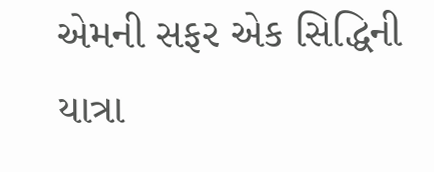એમની સફર એક સિદ્ધિની યાત્રા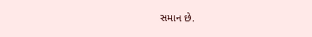સમાન છે.